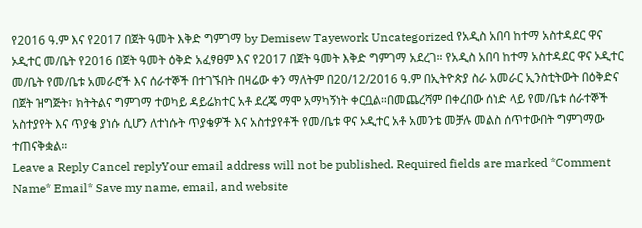የ2016 ዓ.ም እና የ2017 በጀት ዓመት እቅድ ግምገማ by Demisew Tayework Uncategorized የአዲስ አበባ ከተማ አስተዳደር ዋና ኦዲተር መ/ቤት የ2016 በጀት ዓመት ዕቅድ አፈፃፀም እና የ2017 በጀት ዓመት እቅድ ግምገማ አደረገ። የአዲስ አበባ ከተማ አስተዳደር ዋና ኦዲተር መ/ቤት የመ/ቤቱ አመራሮች እና ሰራተኞች በተገኙበት በዛሬው ቀን ማለትም በ20/12/2016 ዓ.ም በኢትዮጵያ ስራ አመራር ኢንስቲትውት በዕቅድና በጀት ዝግጅት፣ ክትትልና ግምገማ ተወካይ ዳይሬክተር አቶ ደረጄ ማሞ አማካኝነት ቀርቧል።በመጨረሻም በቀረበው ሰነድ ላይ የመ/ቤቱ ሰራተኞች አስተያየት እና ጥያቄ ያነሱ ሲሆን ለተነሱት ጥያቄዎች እና አስተያየቶች የመ/ቤቱ ዋና ኦዲተር አቶ አመንቴ መቻሉ መልስ ሰጥተውበት ግምገማው ተጠናቅቋል።
Leave a Reply Cancel replyYour email address will not be published. Required fields are marked *Comment Name* Email* Save my name, email, and website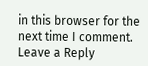in this browser for the next time I comment.
Leave a Reply